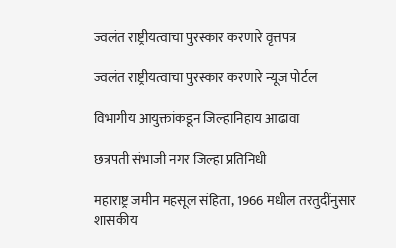ज्वलंत राष्ट्रीयत्वाचा पुरस्कार करणारे वृत्तपत्र

ज्वलंत राष्ट्रीयत्वाचा पुरस्कार करणारे न्यूज पोर्टल

विभागीय आयुक्तांकडून जिल्हानिहाय आढावा

छत्रपती संभाजी नगर जिल्हा प्रतिनिधी

महाराष्ट्र जमीन महसूल संहिता, 1966 मधील तरतुदींनुसार शासकीय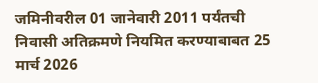जमिनीवरील 01 जानेवारी 2011 पर्यंतची निवासी अतिक्रमणे नियमित करण्याबाबत 25 मार्च 2026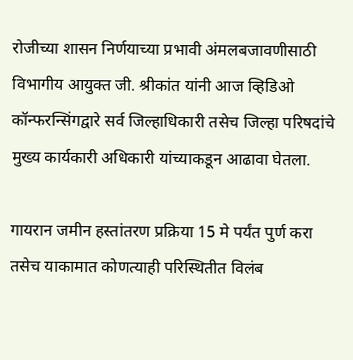रोजीच्या शासन निर्णयाच्या प्रभावी अंमलबजावणीसाठी विभागीय आयुक्त जी. श्रीकांत यांनी आज व्हिडिओ कॉन्फरन्सिंगद्वारे सर्व जिल्हाधिकारी तसेच जिल्हा परिषदांचे मुख्य कार्यकारी अधिकारी यांच्याकडून आढावा घेतला.

गायरान जमीन हस्तांतरण प्रक्रिया 15 मे पर्यंत पुर्ण करा तसेच याकामात कोणत्याही परिस्थितीत विलंब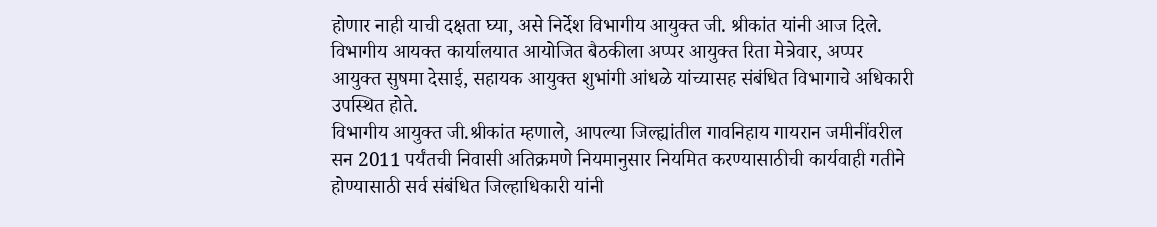होणार नाही याची दक्षता घ्या, असे निर्देश विभागीय आयुक्त जी. श्रीकांत यांनी आज दिले.
विभागीय आयक्त कार्यालयात आयोजित बैठकीला अप्पर आयुक्त रिता मेत्रेवार, अप्पर आयुक्त सुषमा देसाई, सहायक आयुक्त शुभांगी आंधळे यांच्यासह संबंधित विभागाचे अधिकारी उपस्थित होते.
विभागीय आयुक्त जी.श्रीकांत म्हणाले, आपल्या जिल्ह्यांतील गावनिहाय गायरान जमीनींवरील सन 2011 पर्यंतची निवासी अतिक्रमणे नियमानुसार नियमित करण्यासाठीची कार्यवाही गतीने होण्यासाठी सर्व संबंधित जिल्हाधिकारी यांनी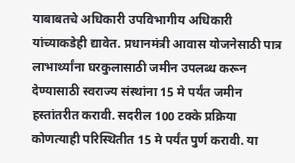याबाबतचे अधिकारी उपविभागीय अधिकारी यांच्याकडेही द्यावेत. प्रधानमंत्री आवास योजनेसाठी पात्र लाभार्थ्यांना घरकुलासाठी जमीन उपलब्ध करून देण्यासाठी स्वराज्य संस्थांना 15 मे पर्यंत जमीन हस्तांतरीत करावी. सदरील 100 टक्के प्रक्रिया कोणत्याही परिस्थितीत 15 मे पर्यंत पुर्ण करावी. या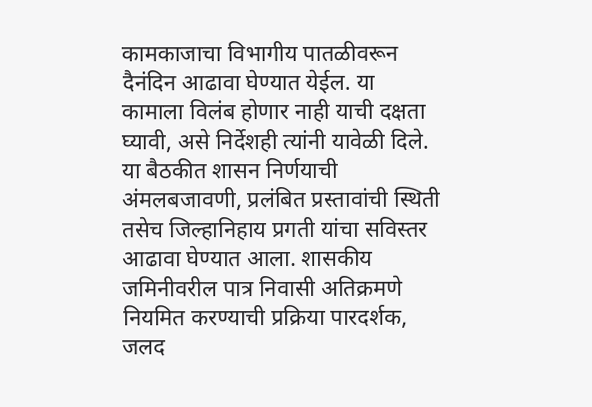कामकाजाचा विभागीय पातळीवरून दैनंदिन आढावा घेण्यात येईल. या कामाला विलंब होणार नाही याची दक्षता घ्यावी, असे निर्देशही त्यांनी यावेळी दिले.
या बैठकीत शासन निर्णयाची अंमलबजावणी, प्रलंबित प्रस्तावांची स्थिती तसेच जिल्हानिहाय प्रगती यांचा सविस्तर आढावा घेण्यात आला. शासकीय जमिनीवरील पात्र निवासी अतिक्रमणे नियमित करण्याची प्रक्रिया पारदर्शक, जलद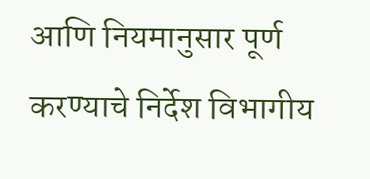आणि नियमानुसार पूर्ण करण्याचे निर्देश विभागीय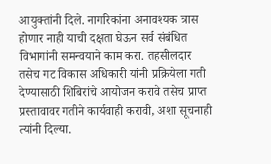आयुक्तांनी दिले. नागरिकांना अनावश्यक त्रास होणार नाही याची दक्षता घेऊन सर्व संबंधित विभागांनी समन्वयाने काम करा. तहसीलदार तसेच गट विकास अधिकारी यांनी प्रक्रियेला गती देण्यासाठी शिबिरांचे आयोजन करावे तसेच प्राप्त प्रस्तावावर गतीने कार्यवाही करावी, अशा सूचनाही त्यांनी दिल्या.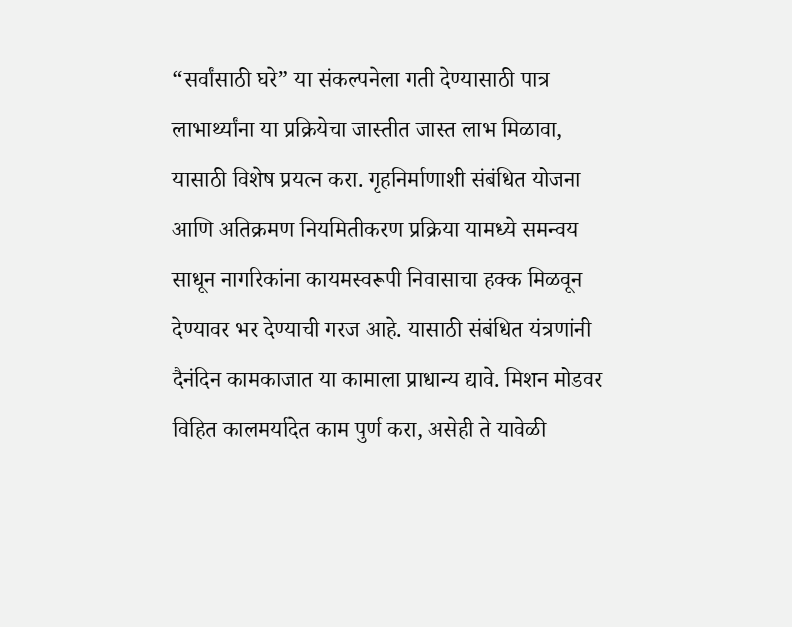“सर्वांसाठी घरे” या संकल्पनेला गती देण्यासाठी पात्र लाभार्थ्यांना या प्रक्रियेचा जास्तीत जास्त लाभ मिळावा, यासाठी विशेष प्रयत्न करा. गृहनिर्माणाशी संबंधित योजना आणि अतिक्रमण नियमितीकरण प्रक्रिया यामध्ये समन्वय साधून नागरिकांना कायमस्वरूपी निवासाचा हक्क मिळवून देण्यावर भर देण्याची गरज आहे. यासाठी संबंधित यंत्रणांनी दैनंदिन कामकाजात या कामाला प्राधान्य द्यावे. मिशन मोडवर विहित कालमर्यादेत काम पुर्ण करा, असेही ते यावेळी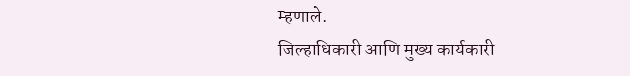म्हणाले.
जिल्हाधिकारी आणि मुख्य कार्यकारी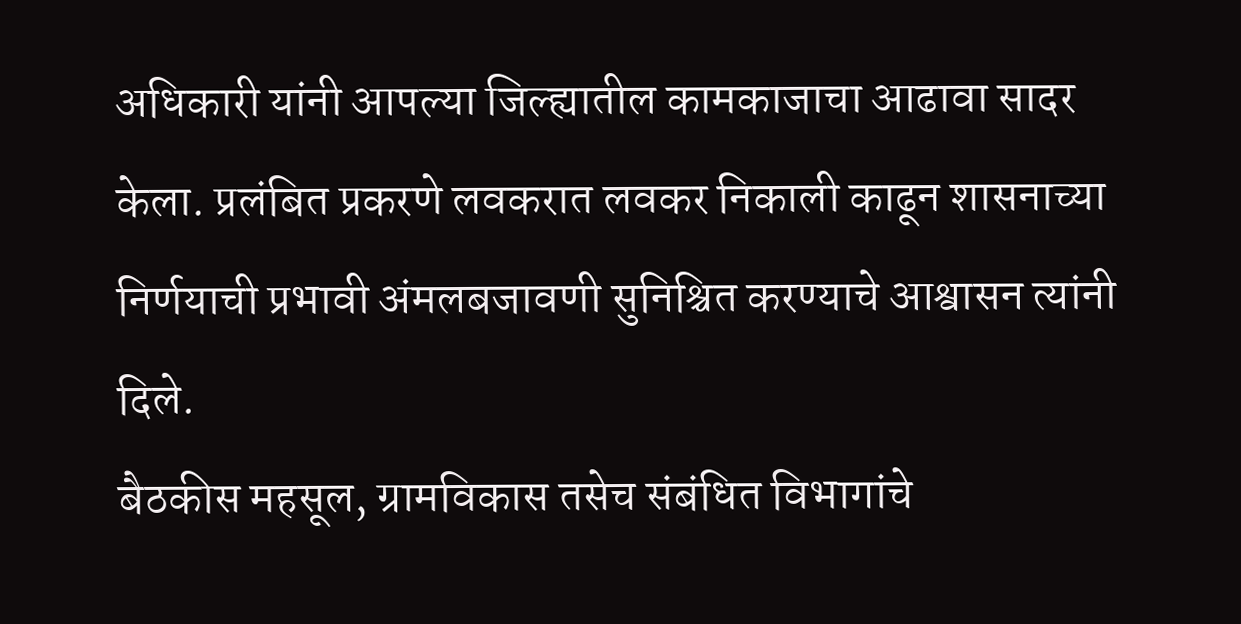अधिकारी यांनी आपल्या जिल्ह्यातील कामकाजाचा आढावा सादर केला. प्रलंबित प्रकरणे लवकरात लवकर निकाली काढून शासनाच्या निर्णयाची प्रभावी अंमलबजावणी सुनिश्चित करण्याचे आश्वासन त्यांनी दिले.
बैठकीस महसूल, ग्रामविकास तसेच संबंधित विभागांचे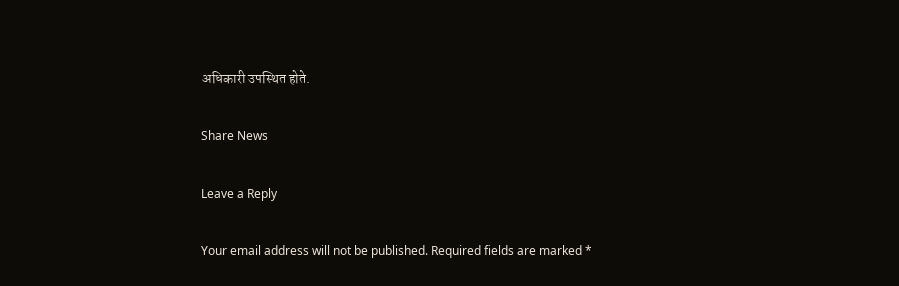अधिकारी उपस्थित होते.

Share News

Leave a Reply

Your email address will not be published. Required fields are marked *